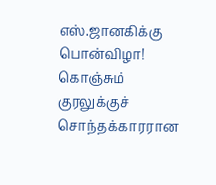எஸ்.ஜானகிக்கு பொன்விழா!
கொஞ்சும் குரலுக்குச் சொந்தக்காரரான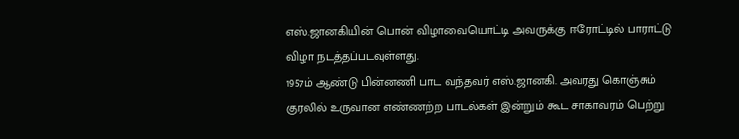எஸ்.ஜானகியின் பொன் விழாவையொட்டி அவருக்கு ஈரோட்டில் பாராட்டு விழா நடத்தப்படவுள்ளது.
1957ம் ஆண்டு பின்னணி பாட வந்தவர் எஸ்.ஜானகி. அவரது கொஞ்சும் குரலில் உருவான எண்ணற்ற பாடல்கள் இன்றும் கூட சாகாவரம் பெற்று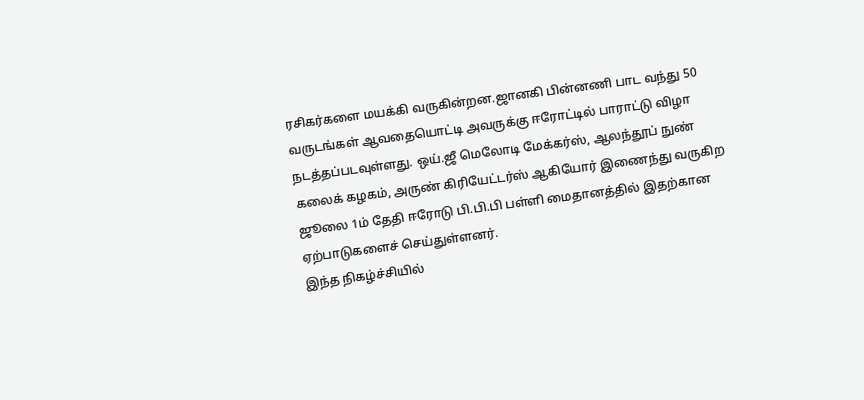ரசிகர்களை மயக்கி வருகின்றன.ஜானகி பின்னணி பாட வந்து 50 வருடங்கள் ஆவதையொட்டி அவருக்கு ஈரோட்டில் பாராட்டு விழா நடத்தப்படவுள்ளது. ஒய்.ஜீ மெலோடி மேக்கர்ஸ், ஆலந்தூப் நுண் கலைக் கழகம், அருண் கிரியேட்டர்ஸ் ஆகியோர் இணைந்து வருகிற ஜூலை 1ம் தேதி ஈரோடு பி.பி.பி பள்ளி மைதானத்தில் இதற்கான ஏற்பாடுகளைச் செய்துள்ளனர்.
இந்த நிகழ்ச்சியில்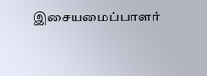இசையமைப்பாளர்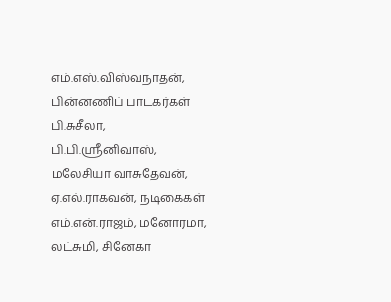எம்.எஸ்.விஸ்வநாதன், பின்னணிப் பாடகர்கள் பி.சுசீலா, பி.பி.ஸ்ரீனிவாஸ், மலேசியா வாசுதேவன், ஏ.எல்.ராகவன், நடிகைகள் எம்.என்.ராஜம், மனோரமா, லட்சுமி, சினேகா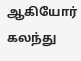ஆகியோர் கலந்து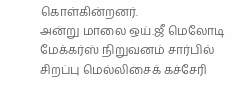கொள்கின்றனர்.
அன்று மாலை ஒய்.ஜீ மெலோடி மேக்கர்ஸ் நிறுவனம் சார்பில் சிறப்பு மெல்லிசைக் கச்சேரி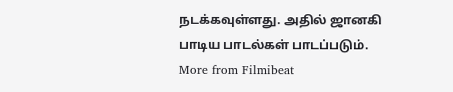நடக்கவுள்ளது. அதில் ஜானகி பாடிய பாடல்கள் பாடப்படும்.
More from Filmibeat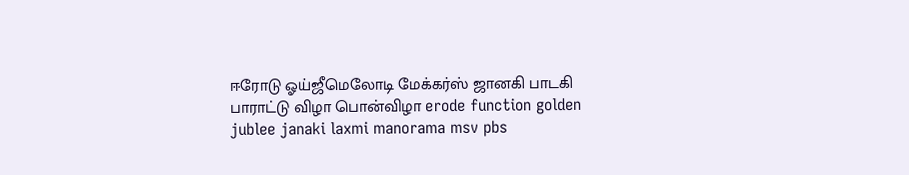ஈரோடு ஓய்ஜீமெலோடி மேக்கர்ஸ் ஜானகி பாடகி பாராட்டு விழா பொன்விழா erode function golden jublee janaki laxmi manorama msv pbs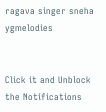ragava singer sneha ygmelodies


Click it and Unblock the Notifications